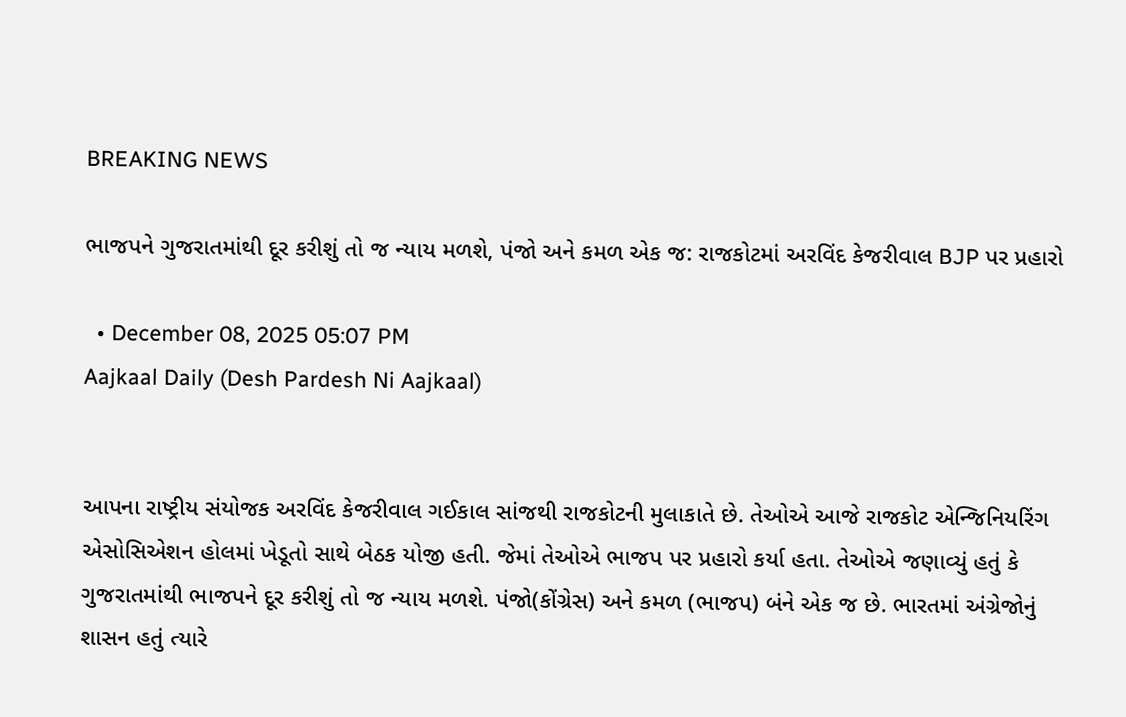BREAKING NEWS

ભાજપને ગુજરાતમાંથી દૂર કરીશું તો જ ન્યાય મળશે, પંજો અને કમળ એક જ: રાજકોટમાં અરવિંદ કેજરીવાલ BJP પર પ્રહારો

  • December 08, 2025 05:07 PM
Aajkaal Daily (Desh Pardesh Ni Aajkaal)


આપના રાષ્ટ્રીય સંયોજક અરવિંદ કેજરીવાલ ગઈકાલ સાંજથી રાજકોટની મુલાકાતે છે. તેઓએ આજે રાજકોટ એન્જિનિયરિંગ એસોસિએશન હોલમાં ખેડૂતો સાથે બેઠક યોજી હતી. જેમાં તેઓએ ભાજપ પર પ્રહારો કર્યા હતા. તેઓએ જણાવ્યું હતું કે ગુજરાતમાંથી ભાજપને દૂર કરીશું તો જ ન્યાય મળશે. પંજો(કોંગ્રેસ) અને કમળ (ભાજપ) બંને એક જ છે. ભારતમાં અંગ્રેજોનું શાસન હતું ત્યારે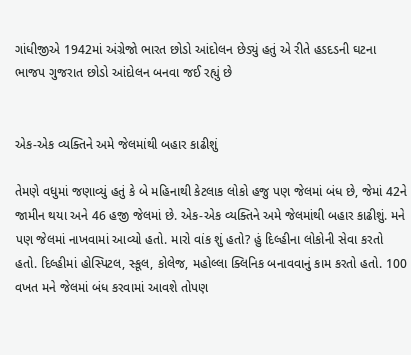ગાંધીજીએ 1942માં અંગ્રેજો ભારત છોડો આંદોલન છેડ્યું હતું એ રીતે હડદડની ઘટના ભાજપ ગુજરાત છોડો આંદોલન બનવા જઈ રહ્યું છે


એક-એક વ્યક્તિને અમે જેલમાંથી બહાર કાઢીશું

તેમણે વધુમાં જણાવ્યું હતું કે બે મહિનાથી કેટલાક લોકો હજુ પણ જેલમાં બંધ છે, જેમાં 42ને જામીન થયા અને 46 હજી જેલમાં છે. એક-એક વ્યક્તિને અમે જેલમાંથી બહાર કાઢીશું. મને પણ જેલમાં નાખવામાં આવ્યો હતો. મારો વાંક શું હતો? હું દિલ્હીના લોકોની સેવા કરતો હતો. દિલ્હીમાં હોસ્પિટલ, સ્કૂલ, કોલેજ, મહોલ્લા ક્લિનિક બનાવવાનું કામ કરતો હતો. 100 વખત મને જેલમાં બંધ કરવામાં આવશે તોપણ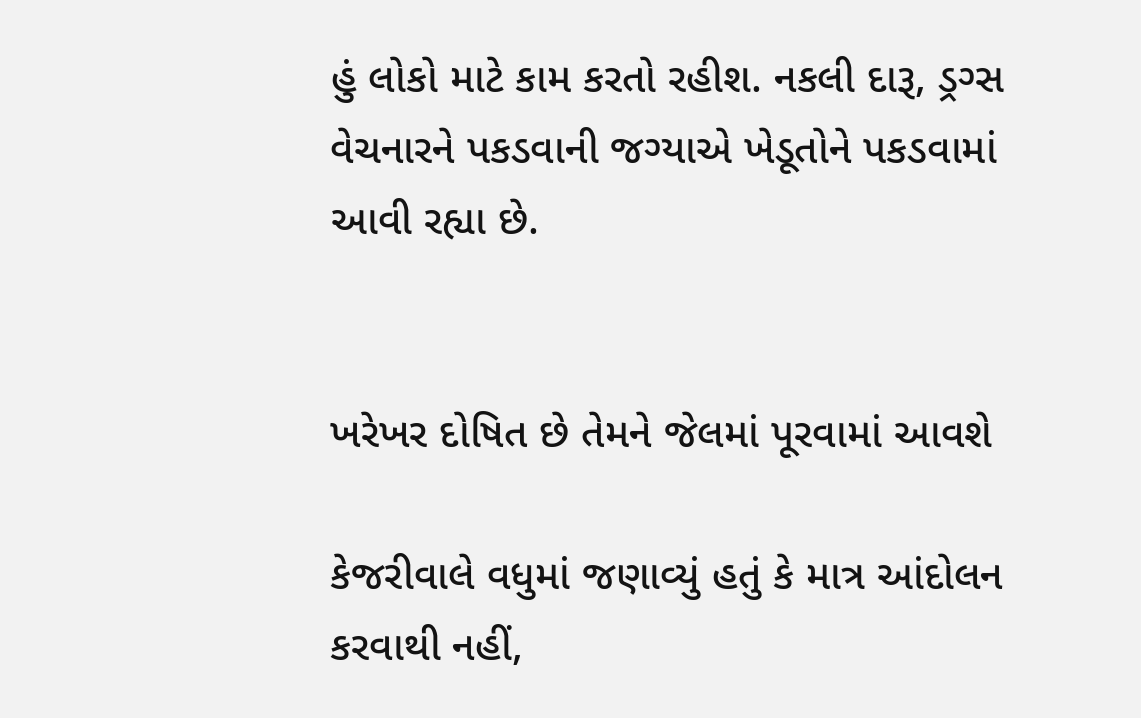હું લોકો માટે કામ કરતો રહીશ. નકલી દારૂ, ડ્રગ્સ વેચનારને પકડવાની જગ્યાએ ખેડૂતોને પકડવામાં આવી રહ્યા છે.


ખરેખર દોષિત છે તેમને જેલમાં પૂરવામાં આવશે

કેજરીવાલે વધુમાં જણાવ્યું હતું કે માત્ર આંદોલન કરવાથી નહીં,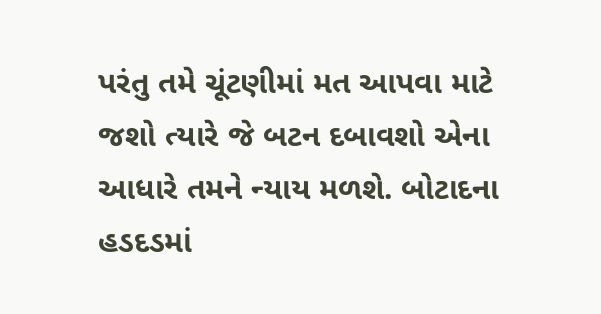પરંતુ તમે ચૂંટણીમાં મત આપવા માટે જશો ત્યારે જે બટન દબાવશો એના આધારે તમને ન્યાય મળશે. બોટાદના હડદડમાં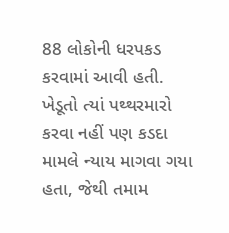88 લોકોની ધરપકડ કરવામાં આવી હતી. ખેડૂતો ત્યાં પથ્થરમારો કરવા નહીં પણ કડદા મામલે ન્યાય માગવા ગયા હતા, જેથી તમામ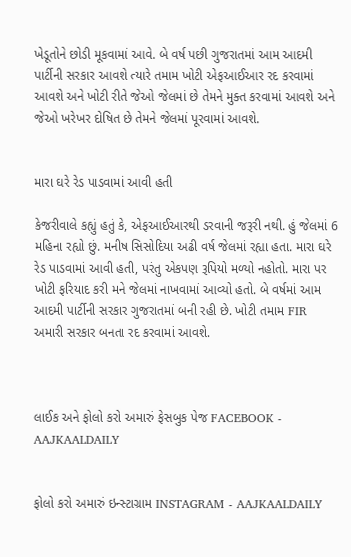ખેડૂતોને છોડી મૂકવામાં આવે. બે વર્ષ પછી ગુજરાતમાં આમ આદમી પાર્ટીની સરકાર આવશે ત્યારે તમામ ખોટી એફઆઈઆર રદ કરવામાં આવશે અને ખોટી રીતે જેઓ જેલમાં છે તેમને મુક્ત કરવામાં આવશે અને જેઓ ખરેખર દોષિત છે તેમને જેલમાં પૂરવામાં આવશે.


મારા ઘરે રેડ પાડવામાં આવી હતી

કેજરીવાલે કહ્યું હતું કે, એફઆઈઆરથી ડરવાની જરૂરી નથી. હું જેલમાં 6 મહિના રહ્યો છું. મનીષ સિસોદિયા અઢી વર્ષ જેલમાં રહ્યા હતા. મારા ઘરે રેડ પાડવામાં આવી હતી, પરંતુ એકપણ રૂપિયો મળ્યો નહોતો. મારા પર ખોટી ફરિયાદ કરી મને જેલમાં નાખવામાં આવ્યો હતો. બે વર્ષમાં આમ આદમી પાર્ટીની સરકાર ગુજરાતમાં બની રહી છે. ખોટી તમામ FIR અમારી સરકાર બનતા રદ કરવામાં આવશે.



લાઈક અને ફોલો કરો અમારું ફેસબુક પેજ FACEBOOK - AAJKAALDAILY


ફોલો કરો અમારું ઇન્સ્ટાગ્રામ INSTAGRAM - AAJKAALDAILY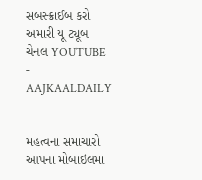સબસ્ક્રાઈબ કરો અમારી યૂ ટ્યૂબ ચેનલ YOUTUBE - AAJKAALDAILY


મહત્વના સમાચારો આપના મોબાઇલમા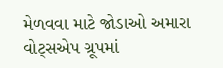મેળવવા માટે જોડાઓ અમારા વોટ્સએપ ગ્રૂપમાં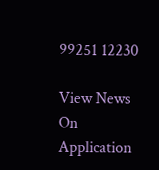99251 12230

View News On Application